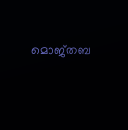മൊജ്‌തബ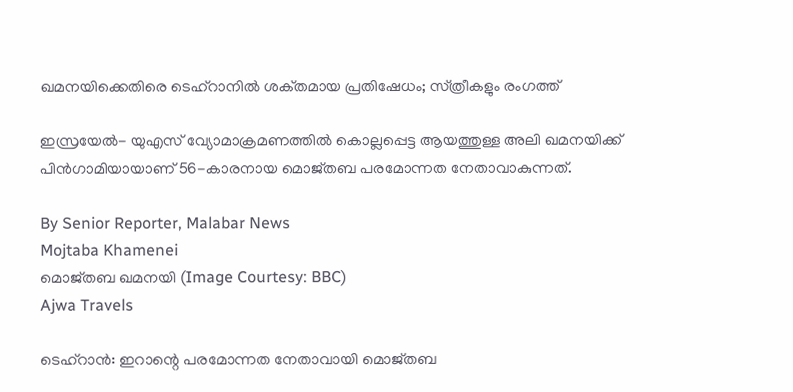ഖമനയിക്കെതിരെ ടെഹ്റാനിൽ ശക്‌തമായ പ്രതിഷേധം; സ്‌ത്രീകളും രംഗത്ത്

ഇസ്രയേൽ- യുഎസ് വ്യോമാക്രമണത്തിൽ കൊല്ലപ്പെട്ട ആയത്തുള്ള അലി ഖമനയിക്ക് പിൻഗാമിയായാണ് 56-കാരനായ മൊജ്‌തബ പരമോന്നത നേതാവാകുന്നത്.

By Senior Reporter, Malabar News
Mojtaba Khamenei
മൊജ്‌തബ ഖമനയി (Image Courtesy: BBC)
Ajwa Travels

ടെഹ്‌റാൻ: ഇറാന്റെ പരമോന്നത നേതാവായി മൊജ്‌തബ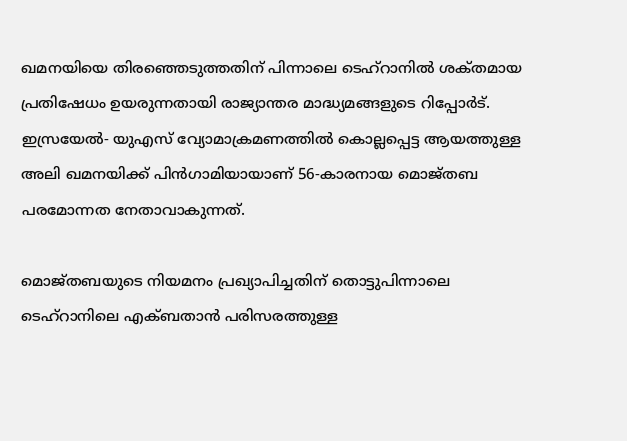ഖമനയിയെ തിരഞ്ഞെടുത്തതിന് പിന്നാലെ ടെഹ്റാനിൽ ശക്‌തമായ പ്രതിഷേധം ഉയരുന്നതായി രാജ്യാന്തര മാദ്ധ്യമങ്ങളുടെ റിപ്പോർട്. ഇസ്രയേൽ- യുഎസ് വ്യോമാക്രമണത്തിൽ കൊല്ലപ്പെട്ട ആയത്തുള്ള അലി ഖമനയിക്ക് പിൻഗാമിയായാണ് 56-കാരനായ മൊജ്‌തബ പരമോന്നത നേതാവാകുന്നത്.

മൊജ്‌തബയുടെ നിയമനം പ്രഖ്യാപിച്ചതിന് തൊട്ടുപിന്നാലെ ടെഹ്റാനിലെ എക്ബതാൻ പരിസരത്തുള്ള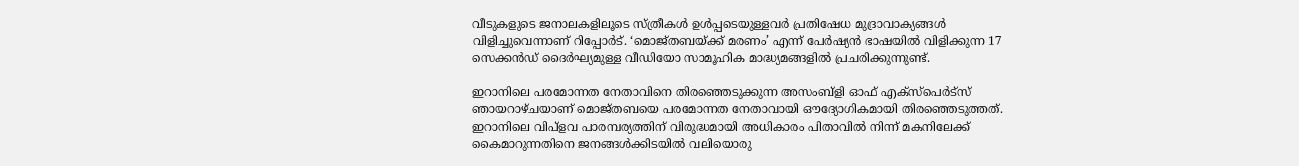വീടുകളുടെ ജനാലകളിലൂടെ സ്‌ത്രീകൾ ഉൾപ്പടെയുള്ളവർ പ്രതിഷേധ മുദ്രാവാക്യങ്ങൾ വിളിച്ചുവെന്നാണ് റിപ്പോർട്. ‘മൊജ്‌തബയ്‌ക്ക് മരണം’ എന്ന് പേർഷ്യൻ ഭാഷയിൽ വിളിക്കുന്ന 17 സെക്കൻഡ് ദൈർഘ്യമുള്ള വീഡിയോ സാമൂഹിക മാദ്ധ്യമങ്ങളിൽ പ്രചരിക്കുന്നുണ്ട്.

ഇറാനിലെ പരമോന്നത നേതാവിനെ തിരഞ്ഞെടുക്കുന്ന അസംബ്ളി ഓഫ് എക്‌സ്‌പെർട്‌സ് ഞായറാഴ്‌ചയാണ്‌ മൊജ്‌തബയെ പരമോന്നത നേതാവായി ഔദ്യോഗികമായി തിരഞ്ഞെടുത്തത്. ഇറാനിലെ വിപ്ളവ പാരമ്പര്യത്തിന് വിരുദ്ധമായി അധികാരം പിതാവിൽ നിന്ന് മകനിലേക്ക് കൈമാറുന്നതിനെ ജനങ്ങൾക്കിടയിൽ വലിയൊരു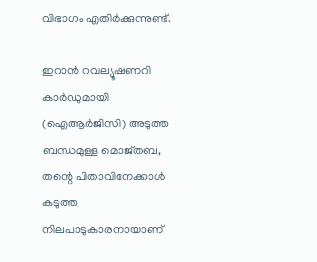വിഭാഗം എതിർക്കുന്നുണ്ട്.

ഇറാൻ റവല്യൂഷണറി കാർഡുമായി (ഐആർജിസി) അടുത്ത ബന്ധമുള്ള മൊജ്‌തബ, തന്റെ പിതാവിനേക്കാൾ കടുത്ത നിലപാടുകാരനായാണ്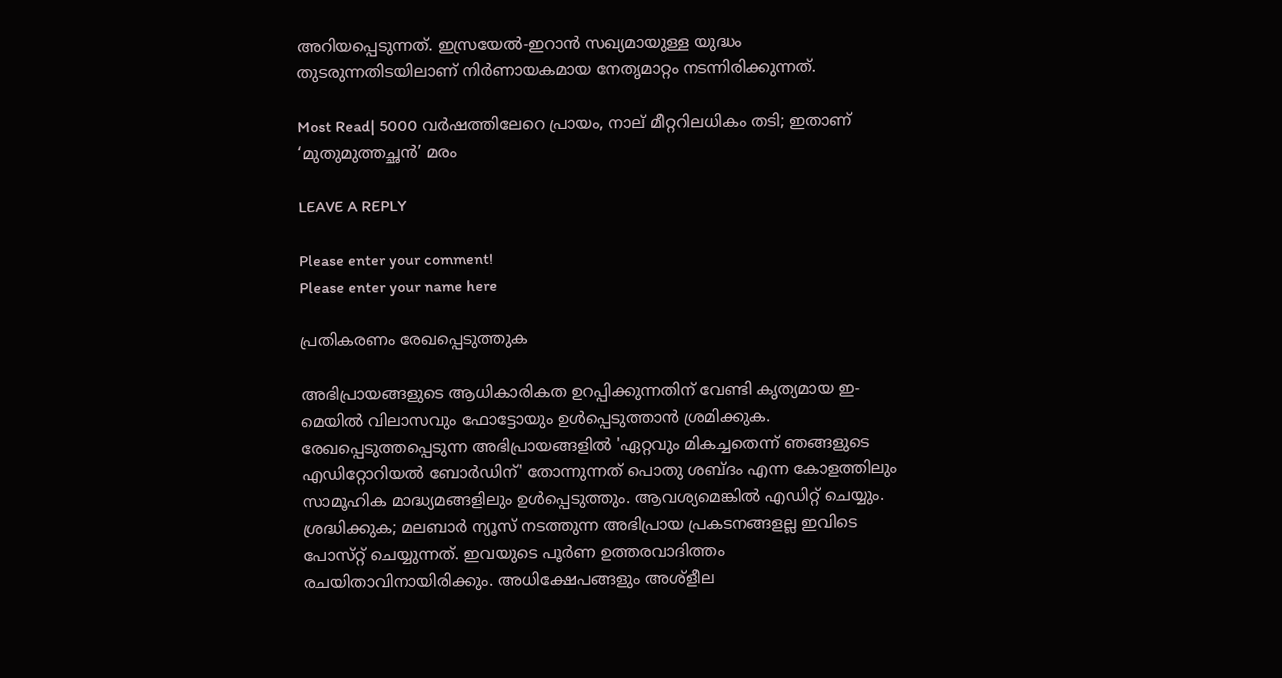അറിയപ്പെടുന്നത്. ഇസ്രയേൽ-ഇറാൻ സഖ്യമായുള്ള യുദ്ധം തുടരുന്നതിടയിലാണ് നിർണായകമായ നേതൃമാറ്റം നടന്നിരിക്കുന്നത്.

Most Read| 5000 വർഷത്തിലേറെ പ്രായം, നാല് മീറ്ററിലധികം തടി; ഇതാണ് ‘മുതുമുത്തച്ഛൻ’ മരം

LEAVE A REPLY

Please enter your comment!
Please enter your name here

പ്രതികരണം രേഖപ്പെടുത്തുക

അഭിപ്രായങ്ങളുടെ ആധികാരികത ഉറപ്പിക്കുന്നതിന് വേണ്ടി കൃത്യമായ ഇ-മെയിൽ വിലാസവും ഫോട്ടോയും ഉൾപ്പെടുത്താൻ ശ്രമിക്കുക. രേഖപ്പെടുത്തപ്പെടുന്ന അഭിപ്രായങ്ങളിൽ 'ഏറ്റവും മികച്ചതെന്ന് ഞങ്ങളുടെ എഡിറ്റോറിയൽ ബോർഡിന്' തോന്നുന്നത് പൊതു ശബ്‌ദം എന്ന കോളത്തിലും സാമൂഹിക മാദ്ധ്യമങ്ങളിലും ഉൾപ്പെടുത്തും. ആവശ്യമെങ്കിൽ എഡിറ്റ് ചെയ്യും. ശ്രദ്ധിക്കുക; മലബാർ ന്യൂസ് നടത്തുന്ന അഭിപ്രായ പ്രകടനങ്ങളല്ല ഇവിടെ പോസ്‌റ്റ് ചെയ്യുന്നത്. ഇവയുടെ പൂർണ ഉത്തരവാദിത്തം രചയിതാവിനായിരിക്കും. അധിക്ഷേപങ്ങളും അശ്‌ളീല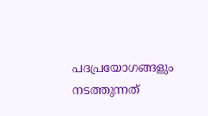പദപ്രയോഗങ്ങളും നടത്തുന്നത്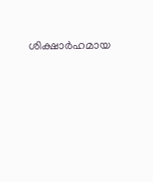ശിക്ഷാർഹമായ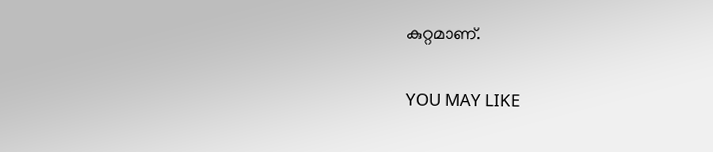കുറ്റമാണ്.

YOU MAY LIKE